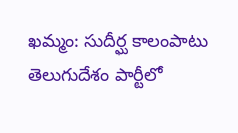ఖమ్మం: సుదీర్ఘ కాలంపాటు తెలుగుదేశం పార్టీలో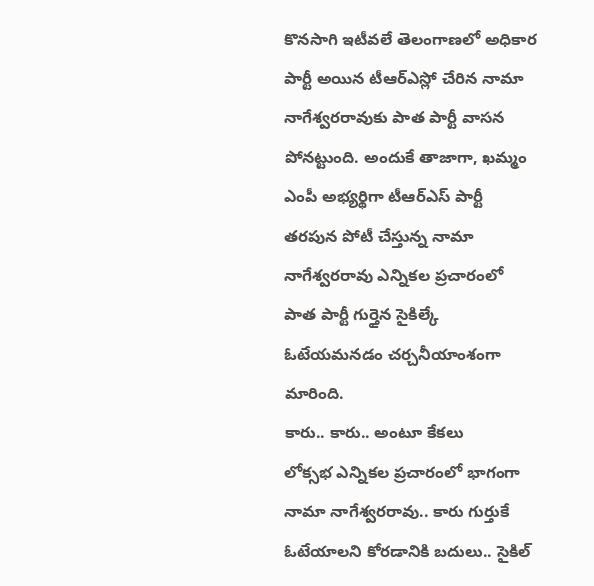కొనసాగి ఇటీవలే తెలంగాణలో అధికార పార్టీ అయిన టీఆర్ఎస్లో చేరిన నామా నాగేశ్వరరావుకు పాత పార్టీ వాసన పోనట్టుంది. అందుకే తాజాగా, ఖమ్మం ఎంపీ అభ్యర్థిగా టీఆర్ఎస్ పార్టీ తరపున పోటీ చేస్తున్న నామా నాగేశ్వరరావు ఎన్నికల ప్రచారంలో పాత పార్టీ గుర్తైన సైకిల్కే ఓటేయమనడం చర్చనీయాంశంగా మారింది.
కారు.. కారు.. అంటూ కేకలు
లోక్సభ ఎన్నికల ప్రచారంలో భాగంగా నామా నాగేశ్వరరావు.. కారు గుర్తుకే ఓటేయాలని కోరడానికి బదులు.. సైకిల్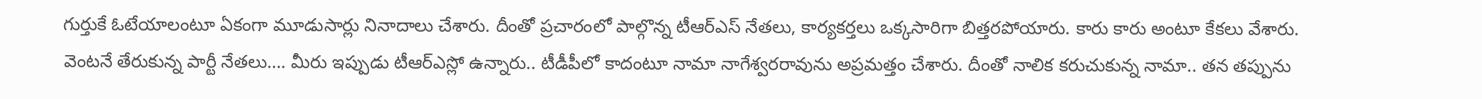గుర్తుకే ఓటేయాలంటూ ఏకంగా మూడుసార్లు నినాదాలు చేశారు. దీంతో ప్రచారంలో పాల్గొన్న టీఆర్ఎస్ నేతలు, కార్యకర్తలు ఒక్కసారిగా బిత్తరపోయారు. కారు కారు అంటూ కేకలు వేశారు.
వెంటనే తేరుకున్న పార్టీ నేతలు…. మీరు ఇప్పుడు టీఆర్ఎస్లో ఉన్నారు.. టీడీపీలో కాదంటూ నామా నాగేశ్వరరావును అప్రమత్తం చేశారు. దీంతో నాలిక కరుచుకున్న నామా.. తన తప్పును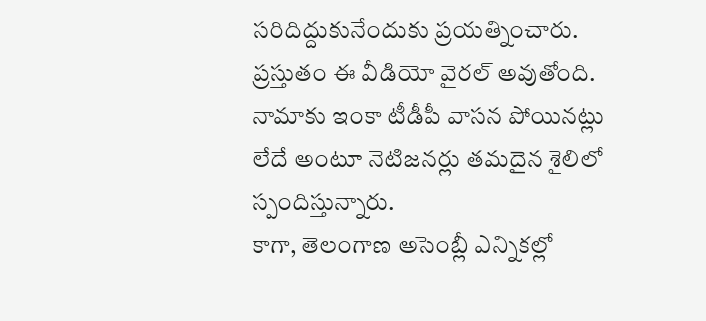సరిదిద్దుకునేందుకు ప్రయత్నించారు. ప్రస్తుతం ఈ వీడియో వైరల్ అవుతోంది. నామాకు ఇంకా టీడీపీ వాసన పోయినట్లు లేదే అంటూ నెటిజనర్లు తమదైన శైలిలో స్పందిస్తున్నారు.
కాగా, తెలంగాణ అసెంబ్లీ ఎన్నికల్లో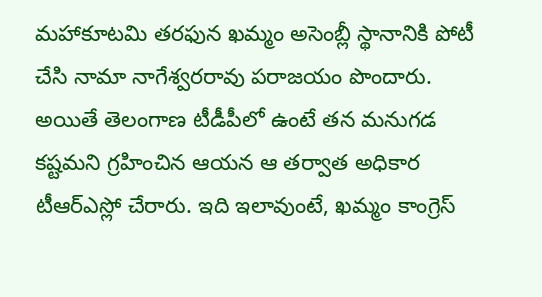మహాకూటమి తరఫున ఖమ్మం అసెంబ్లీ స్థానానికి పోటీ చేసి నామా నాగేశ్వరరావు పరాజయం పొందారు. అయితే తెలంగాణ టీడీపీలో ఉంటే తన మనుగడ కష్టమని గ్రహించిన ఆయన ఆ తర్వాత అధికార టీఆర్ఎస్లో చేరారు. ఇది ఇలావుంటే, ఖమ్మం కాంగ్రెస్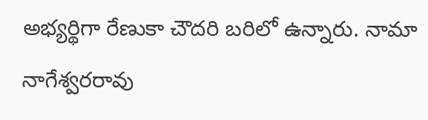అభ్యర్థిగా రేణుకా చౌదరి బరిలో ఉన్నారు. నామా నాగేశ్వరరావు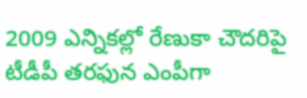2009 ఎన్నికల్లో రేణుకా చౌదరిపై టీడీపీ తరఫున ఎంపీగా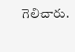గెలిచారు.